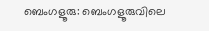ബെംഗളൂരു: ബെംഗളൂരുവിലെ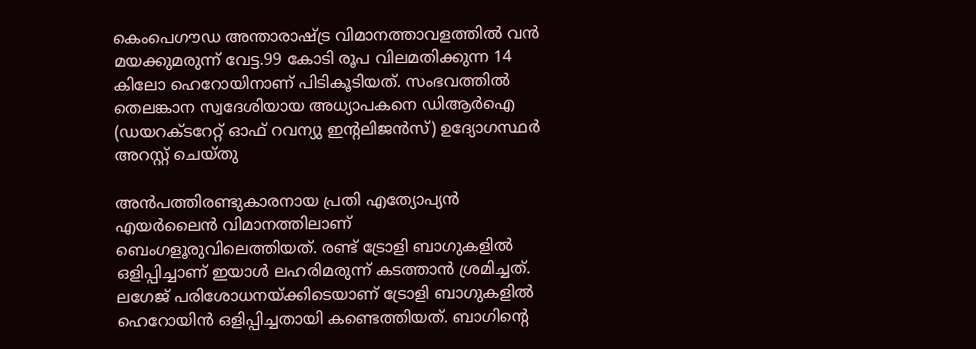കെംപെഗൗഡ അന്താരാഷ്ട്ര വിമാനത്താവളത്തില്‍ വന്‍ മയക്കുമരുന്ന് വേട്ട.99 കോടി രൂപ വിലമതിക്കുന്ന 14 കിലോ ഹെറോയിനാണ് പിടികൂടിയത്. സംഭവത്തില്‍ തെലങ്കാന സ്വദേശിയായ അധ്യാപകനെ ഡിആര്‍ഐ (ഡയറക്ടറേറ്റ് ഓഫ് റവന്യു ഇന്റലിജന്‍സ്) ഉദ്യോഗസ്ഥര്‍ അറസ്റ്റ് ചെയ്തു

അന്‍പത്തിരണ്ടുകാരനായ പ്രതി എത്യോപ്യന്‍ എയര്‍ലൈന്‍ വിമാനത്തിലാണ് ബെംഗളൂരുവിലെത്തിയത്. രണ്ട് ട്രോളി ബാഗുകളില്‍ ഒളിപ്പിച്ചാണ് ഇയാള്‍ ലഹരിമരുന്ന് കടത്താന്‍ ശ്രമിച്ചത്. ലഗേജ് പരിശോധനയ്ക്കിടെയാണ് ട്രോളി ബാഗുകളില്‍ ഹെറോയിന്‍ ഒളിപ്പിച്ചതായി കണ്ടെത്തിയത്. ബാഗിന്റെ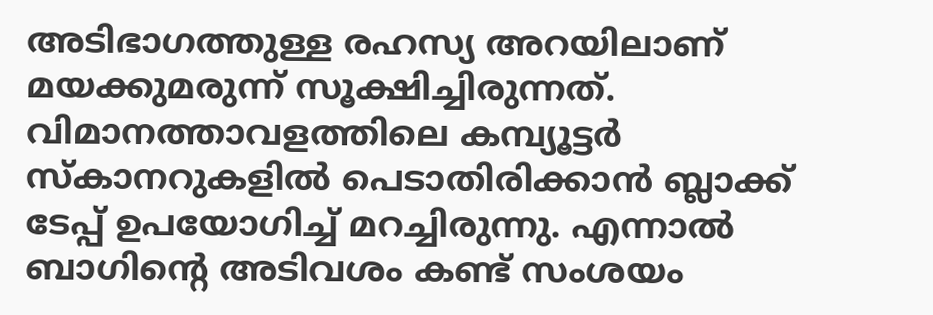അടിഭാഗത്തുള്ള രഹസ്യ അറയിലാണ് മയക്കുമരുന്ന് സൂക്ഷിച്ചിരുന്നത്. വിമാനത്താവളത്തിലെ കമ്പ്യൂട്ടര്‍ സ്‌കാനറുകളില്‍ പെടാതിരിക്കാന്‍ ബ്ലാക്ക് ടേപ്പ് ഉപയോഗിച്ച് മറച്ചിരുന്നു. എന്നാല്‍ ബാഗിന്റെ അടിവശം കണ്ട് സംശയം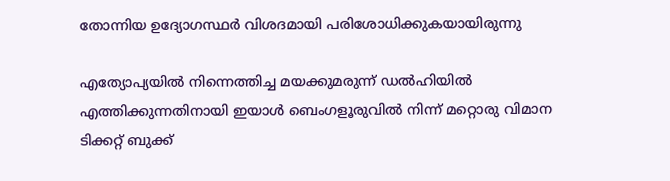തോന്നിയ ഉദ്യോഗസ്ഥര്‍ വിശദമായി പരിശോധിക്കുകയായിരുന്നു

എത്യോപ്യയില്‍ നിന്നെത്തിച്ച മയക്കുമരുന്ന് ഡല്‍ഹിയില്‍ എത്തിക്കുന്നതിനായി ഇയാള്‍ ബെംഗളൂരുവില്‍ നിന്ന് മറ്റൊരു വിമാന ടിക്കറ്റ് ബുക്ക്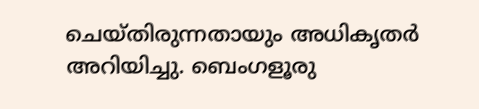ചെയ്തിരുന്നതായും അധികൃതര്‍ അറിയിച്ചു. ബെംഗളൂരു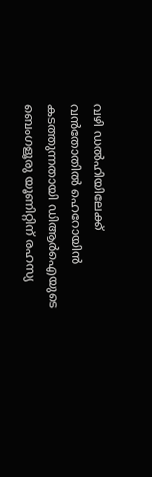വഴി ഡല്‍ഹിയിലേക്ക് വന്‍തോതില്‍ ഹെറോയിന്‍ കടത്തുന്നതായി ഡിആര്‍ഐയുടെ ബെംഗളൂരു യൂണിറ്റിന് രഹസ്യ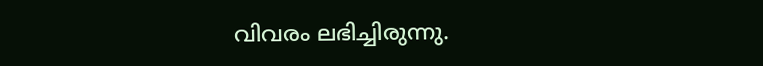വിവരം ലഭിച്ചിരുന്നു.